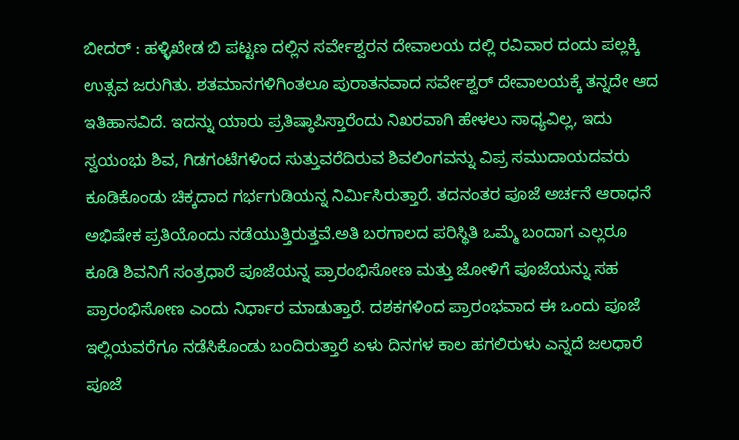ಬೀದರ್ : ಹಳ್ಳಿಖೇಡ ಬಿ ಪಟ್ಟಣ ದಲ್ಲಿನ ಸರ್ವೇಶ್ವರನ ದೇವಾಲಯ ದಲ್ಲಿ ರವಿವಾರ ದಂದು ಪಲ್ಲಕ್ಕಿ ಉತ್ಸವ ಜರುಗಿತು. ಶತಮಾನಗಳಿಗಿಂತಲೂ ಪುರಾತನವಾದ ಸರ್ವೇಶ್ವರ್ ದೇವಾಲಯಕ್ಕೆ ತನ್ನದೇ ಆದ ಇತಿಹಾಸವಿದೆ. ಇದನ್ನು ಯಾರು ಪ್ರತಿಷ್ಠಾಪಿಸ್ತಾರೆಂದು ನಿಖರವಾಗಿ ಹೇಳಲು ಸಾಧ್ಯವಿಲ್ಲ, ಇದು ಸ್ವಯಂಭು ಶಿವ, ಗಿಡಗಂಟೆಗಳಿಂದ ಸುತ್ತುವರೆದಿರುವ ಶಿವಲಿಂಗವನ್ನು ವಿಪ್ರ ಸಮುದಾಯದವರು ಕೂಡಿಕೊಂಡು ಚಿಕ್ಕದಾದ ಗರ್ಭಗುಡಿಯನ್ನ ನಿರ್ಮಿಸಿರುತ್ತಾರೆ. ತದನಂತರ ಪೂಜೆ ಅರ್ಚನೆ ಆರಾಧನೆ ಅಭಿಷೇಕ ಪ್ರತಿಯೊಂದು ನಡೆಯುತ್ತಿರುತ್ತವೆ.ಅತಿ ಬರಗಾಲದ ಪರಿಸ್ಥಿತಿ ಒಮ್ಮೆ ಬಂದಾಗ ಎಲ್ಲರೂ ಕೂಡಿ ಶಿವನಿಗೆ ಸಂತ್ರಧಾರೆ ಪೂಜೆಯನ್ನ ಪ್ರಾರಂಭಿಸೋಣ ಮತ್ತು ಜೋಳಿಗೆ ಪೂಜೆಯನ್ನು ಸಹ ಪ್ರಾರಂಭಿಸೋಣ ಎಂದು ನಿರ್ಧಾರ ಮಾಡುತ್ತಾರೆ. ದಶಕಗಳಿಂದ ಪ್ರಾರಂಭವಾದ ಈ ಒಂದು ಪೂಜೆ ಇಲ್ಲಿಯವರೆಗೂ ನಡೆಸಿಕೊಂಡು ಬಂದಿರುತ್ತಾರೆ ಏಳು ದಿನಗಳ ಕಾಲ ಹಗಲಿರುಳು ಎನ್ನದೆ ಜಲಧಾರೆ ಪೂಜೆ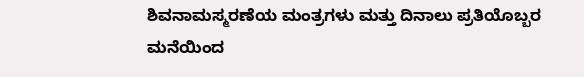ಶಿವನಾಮಸ್ಮರಣೆಯ ಮಂತ್ರಗಳು ಮತ್ತು ದಿನಾಲು ಪ್ರತಿಯೊಬ್ಬರ ಮನೆಯಿಂದ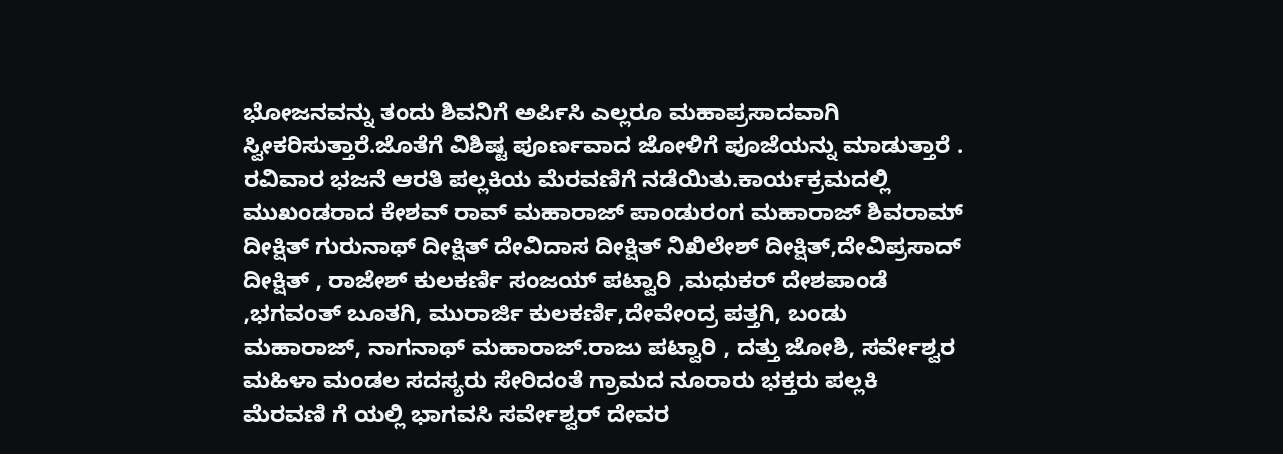ಭೋಜನವನ್ನು ತಂದು ಶಿವನಿಗೆ ಅರ್ಪಿಸಿ ಎಲ್ಲರೂ ಮಹಾಪ್ರಸಾದವಾಗಿ ಸ್ವೀಕರಿಸುತ್ತಾರೆ.ಜೊತೆಗೆ ವಿಶಿಷ್ಟ ಪೂರ್ಣವಾದ ಜೋಳಿಗೆ ಪೂಜೆಯನ್ನು ಮಾಡುತ್ತಾರೆ . ರವಿವಾರ ಭಜನೆ ಆರತಿ ಪಲ್ಲಕಿಯ ಮೆರವಣಿಗೆ ನಡೆಯಿತು.ಕಾರ್ಯಕ್ರಮದಲ್ಲಿ ಮುಖಂಡರಾದ ಕೇಶವ್ ರಾವ್ ಮಹಾರಾಜ್ ಪಾಂಡುರಂಗ ಮಹಾರಾಜ್ ಶಿವರಾಮ್ ದೀಕ್ಷಿತ್ ಗುರುನಾಥ್ ದೀಕ್ಷಿತ್ ದೇವಿದಾಸ ದೀಕ್ಷಿತ್ ನಿಖಿಲೇಶ್ ದೀಕ್ಷಿತ್,ದೇವಿಪ್ರಸಾದ್ ದೀಕ್ಷಿತ್ , ರಾಜೇಶ್ ಕುಲಕರ್ಣಿ ಸಂಜಯ್ ಪಟ್ವಾರಿ ,ಮಧುಕರ್ ದೇಶಪಾಂಡೆ ,ಭಗವಂತ್ ಬೂತಗಿ, ಮುರಾರ್ಜಿ ಕುಲಕರ್ಣಿ,ದೇವೇಂದ್ರ ಪತ್ತಗಿ, ಬಂಡು ಮಹಾರಾಜ್, ನಾಗನಾಥ್ ಮಹಾರಾಜ್.ರಾಜು ಪಟ್ವಾರಿ , ದತ್ತು ಜೋಶಿ, ಸರ್ವೇಶ್ವರ ಮಹಿಳಾ ಮಂಡಲ ಸದಸ್ಯರು ಸೇರಿದಂತೆ ಗ್ರಾಮದ ನೂರಾರು ಭಕ್ತರು ಪಲ್ಲಕಿ ಮೆರವಣಿ ಗೆ ಯಲ್ಲಿ ಭಾಗವಸಿ ಸರ್ವೇಶ್ವರ್ ದೇವರ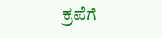ಕ್ರಪೆಗೆ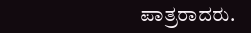ಪಾತ್ರರಾದರು.